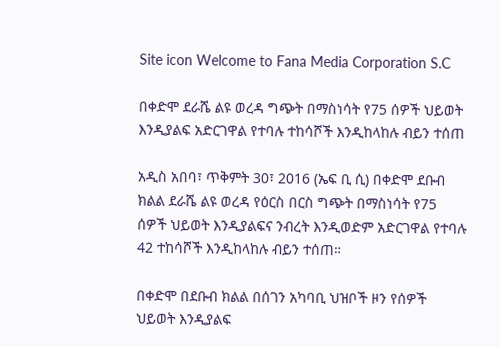Site icon Welcome to Fana Media Corporation S.C

በቀድሞ ደራሼ ልዩ ወረዳ ግጭት በማስነሳት የ75 ሰዎች ህይወት እንዲያልፍ አድርገዋል የተባሉ ተከሳሾች እንዲከላከሉ ብይን ተሰጠ

አዲስ አበባ፣ ጥቅምት 30፣ 2016 (ኤፍ ቢ ሲ) በቀድሞ ደቡብ ክልል ደራሼ ልዩ ወረዳ የዕርስ በርስ ግጭት በማስነሳት የ75 ሰዎች ህይወት እንዲያልፍና ንብረት እንዲወድም አድርገዋል የተባሉ 42 ተከሳሾች እንዲከላከሉ ብይን ተሰጠ።

በቀድሞ በደቡብ ክልል በሰገን አካባቢ ህዝቦች ዞን የሰዎች ህይወት እንዲያልፍ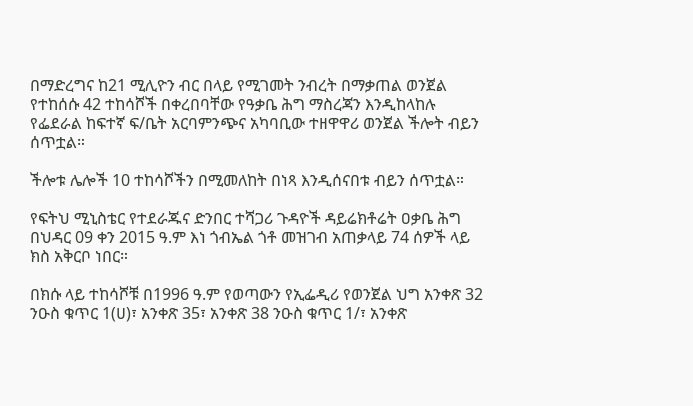በማድረግና ከ21 ሚሊዮን ብር በላይ የሚገመት ንብረት በማቃጠል ወንጀል የተከሰሱ 42 ተከሳሾች በቀረበባቸው የዓቃቤ ሕግ ማስረጃን እንዲከላከሉ የፌደራል ከፍተኛ ፍ/ቤት አርባምንጭና አካባቢው ተዘዋዋሪ ወንጀል ችሎት ብይን ሰጥቷል።

ችሎቱ ሌሎች 10 ተከሳሾችን በሚመለከት በነጻ እንዲሰናበቱ ብይን ሰጥቷል።

የፍትህ ሚኒስቴር የተደራጁና ድንበር ተሻጋሪ ጉዳዮች ዳይሬክቶሬት ዐቃቤ ሕግ በህዳር 09 ቀን 2015 ዓ.ም እነ ጎብኤል ጎቶ መዝገብ አጠቃላይ 74 ሰዎች ላይ ክስ አቅርቦ ነበር።

በክሱ ላይ ተከሳሾቹ በ1996 ዓ.ም የወጣውን የኢፌዲሪ የወንጀል ህግ አንቀጽ 32 ንዑስ ቁጥር 1(ሀ)፣ አንቀጽ 35፣ አንቀጽ 38 ንዑስ ቁጥር 1/፣ አንቀጽ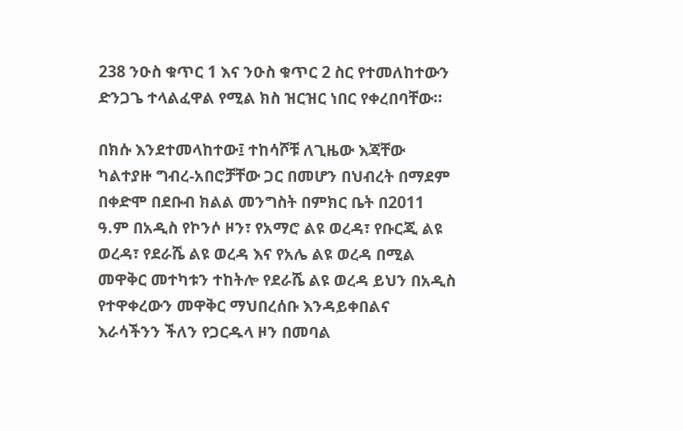238 ንዑስ ቁጥር 1 እና ንዑስ ቁጥር 2 ስር የተመለከተውን ድንጋጌ ተላልፈዋል የሚል ክስ ዝርዝር ነበር የቀረበባቸው።

በክሱ እንደተመላከተው፤ ተከሳሾቹ ለጊዜው እጃቸው ካልተያዙ ግብረ-አበሮቻቸው ጋር በመሆን በህብረት በማደም በቀድሞ በደቡብ ክልል መንግስት በምክር ቤት በ2011 ዓ.ም በአዲስ የኮንሶ ዞን፣ የአማሮ ልዩ ወረዳ፣ የቡርጂ ልዩ ወረዳ፣ የደራሼ ልዩ ወረዳ እና የአሌ ልዩ ወረዳ በሚል መዋቅር መተካቱን ተከትሎ የደራሼ ልዩ ወረዳ ይህን በአዲስ የተዋቀረውን መዋቅር ማህበረሰቡ እንዳይቀበልና እራሳችንን ችለን የጋርዱላ ዞን በመባል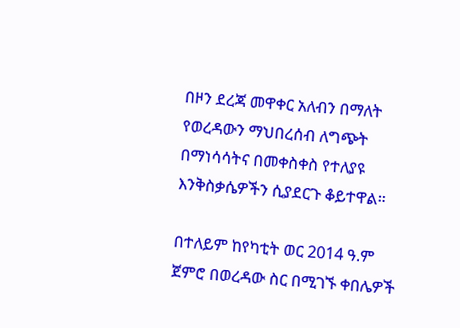በዞን ደረጃ መዋቀር አለብን በማለት የወረዳውን ማህበረሰብ ለግጭት በማነሳሳትና በመቀስቀስ የተለያዩ እንቅስቃሴዎችን ሲያደርጉ ቆይተዋል።

በተለይም ከየካቲት ወር 2014 ዓ.ም ጀምሮ በወረዳው ስር በሚገኙ ቀበሌዎች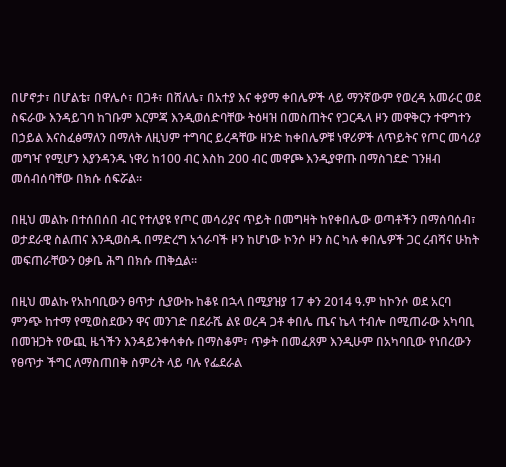በሆኖታ፣ በሆልቴ፣ በዋሌሶ፣ በጋቶ፣ በሸለሌ፣ በአተያ እና ቀያማ ቀበሌዎች ላይ ማንኛውም የወረዳ አመራር ወደ ስፍራው እንዳይገባ ከገቡም እርምጃ እንዲወሰድባቸው ትዕዛዝ በመስጠትና የጋርዱላ ዞን መዋቅርን ተዋግተን በኃይል እናስፈፅማለን በማለት ለዚህም ተግባር ይረዳቸው ዘንድ ከቀበሌዎቹ ነዋሪዎች ለጥይትና የጦር መሳሪያ መግዣ የሚሆን እያንዳንዱ ነዋሪ ከ100 ብር እስከ 200 ብር መዋጮ እንዲያዋጡ በማስገደድ ገንዘብ መሰብሰባቸው በክሱ ሰፍሯል።

በዚህ መልኩ በተሰበሰበ ብር የተለያዩ የጦር መሳሪያና ጥይት በመግዛት ከየቀበሌው ወጣቶችን በማሰባሰብ፣ ወታደራዊ ስልጠና እንዲወስዱ በማድረግ አጎራባች ዞን ከሆነው ኮንሶ ዞን ስር ካሉ ቀበሌዎች ጋር ረብሻና ሁከት መፍጠራቸውን ዐቃቤ ሕግ በክሱ ጠቅሷል።

በዚህ መልኩ የአከባቢውን ፀጥታ ሲያውኩ ከቆዩ በኋላ በሚያዝያ 17 ቀን 2014 ዓ.ም ከኮንሶ ወደ አርባ ምንጭ ከተማ የሚወስደውን ዋና መንገድ በደራሼ ልዩ ወረዳ ጋቶ ቀበሌ ጤና ኬላ ተብሎ በሚጠራው አካባቢ በመዝጋት የውጪ ዜጎችን እንዳይንቀሳቀሱ በማስቆም፣ ጥቃት በመፈጸም እንዲሁም በአካባቢው የነበረውን የፀጥታ ችግር ለማስጠበቅ ስምሪት ላይ ባሉ የፌደራል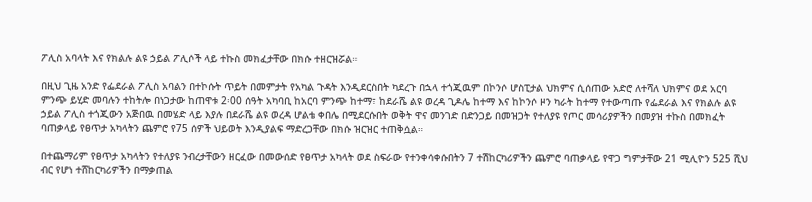ፖሊስ አባላት እና የክልሉ ልዩ ኃይል ፖሊሶች ላይ ተኩስ መክፈታቸው በክሱ ተዘርዝሯል።

በዚህ ጊዜ አንድ የፌደራል ፖሊስ አባልን በተኮሱት ጥይት በመምታት የአካል ጉዳት እንዲደርስበት ካደረጉ በኋላ ተጎጂዉም በኮንሶ ሆስፒታል ህክምና ሲሰጠው አድሮ ለተሻለ ህክምና ወደ አርባ ምንጭ ይሂድ መባሉን ተከትሎ በነጋታው ከጠዋቱ 2፡00 ሰዓት አካባቢ ከአርባ ምንጭ ከተማ፣ ከደራሼ ልዩ ወረዳ ጊዶሌ ከተማ እና ከኮንሶ ዞን ካራት ከተማ የተውጣጡ የፌደራል እና የክልሉ ልዩ ኃይል ፖሊስ ተጎጂውን አጅበዉ በመሄድ ላይ እያሉ በደራሼ ልዩ ወረዳ ሆልቴ ቀበሌ በሚደርሱበት ወቅት ዋና መንገድ በድንጋይ በመዝጋት የተለያዩ የጦር መሳሪያዎችን በመያዝ ተኩስ በመክፈት ባጠቃላይ የፀጥታ አካላትን ጨምሮ የ75 ሰዎች ህይወት እንዲያልፍ ማድረጋቸው በክሱ ዝርዝር ተጠቅሷል።

በተጨማሪም የፀጥታ አካላትን የተለያዩ ንብረታቸውን ዘርፈው በመውሰድ የፀጥታ አካላት ወደ ስፍራው የተንቀሳቀሱበትን 7 ተሽከርካሪዎችን ጨምሮ ባጠቃላይ የዋጋ ግምታቸው 21 ሚሊዮን 525 ሺህ ብር የሆነ ተሸከርካሪዎችን በማቃጠል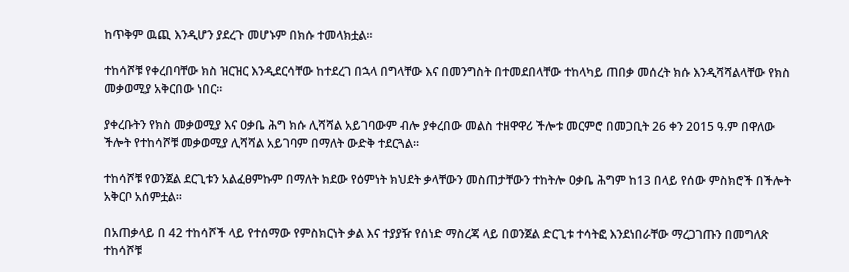ከጥቅም ዉጪ እንዲሆን ያደረጉ መሆኑም በክሱ ተመላክቷል።

ተከሳሾቹ የቀረበባቸው ክስ ዝርዝር እንዲደርሳቸው ከተደረገ በኋላ በግላቸው እና በመንግስት በተመደበላቸው ተከላካይ ጠበቃ መሰረት ክሱ እንዲሻሻልላቸው የክስ መቃወሚያ አቅርበው ነበር።

ያቀረቡትን የክስ መቃወሚያ እና ዐቃቤ ሕግ ክሱ ሊሻሻል አይገባውም ብሎ ያቀረበው መልስ ተዘዋዋሪ ችሎቱ መርምሮ በመጋቢት 26 ቀን 2015 ዓ.ም በዋለው ችሎት የተከሳሾቹ መቃወሚያ ሊሻሻል አይገባም በማለት ውድቅ ተደርጓል።

ተከሳሾቹ የወንጀል ደርጊቱን አልፈፀምኩም በማለት ክደው የዕምነት ክህደት ቃላቸውን መስጠታቸውን ተከትሎ ዐቃቤ ሕግም ከ13 በላይ የሰው ምስክሮች በችሎት አቅርቦ አሰምቷል፡፡

በአጠቃላይ በ 42 ተከሳሾች ላይ የተሰማው የምስክርነት ቃል እና ተያያዥ የሰነድ ማስረጃ ላይ በወንጀል ድርጊቱ ተሳትፎ እንደነበራቸው ማረጋገጡን በመግለጽ ተከሳሾቹ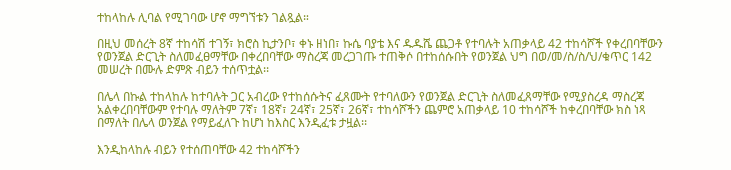ተከላከሉ ሊባል የሚገባው ሆኖ ማግኘቱን ገልጿል።

በዚህ መሰረት 8ኛ ተከሳሽ ተገኝ፣ ክሮስ ኪታንቦ፣ ቀኑ ዘነበ፣ ኩሴ ባያቴ እና ዱዱሼ ጨጋቶ የተባሉት አጠቃላይ 42 ተከሳሾች የቀረበባቸውን የወንጀል ድርጊት ስለመፈፀማቸው በቀረበባቸው ማስረጃ መረጋገጡ ተጠቅሶ በተከሰሱበት የወንጀል ህግ በወ/መ/ስ/ስ/ህ/ቁጥር 142 መሠረት በሙሉ ድምጽ ብይን ተሰጥቷል፡፡

በሌላ በኩል ተከላከሉ ከተባሉት ጋር አብረው የተከሰሱትና ፈጸሙት የተባለውን የወንጀል ድርጊት ስለመፈጸማቸው የሚያስረዳ ማስረጃ አልቀረበባቸውም የተባሉ ማለትም 7ኛ፣ 18ኛ፣ 24ኛ፣ 25ኛ፣ 26ኛ፣ ተከሳሾችን ጨምሮ አጠቃላይ 10 ተከሳሾች ከቀረበባቸው ክስ ነጻ በማለት በሌላ ወንጀል የማይፈለጉ ከሆነ ከእስር እንዲፈቱ ታዟል፡፡

እንዲከላከሉ ብይን የተሰጠባቸው 42 ተከሳሾችን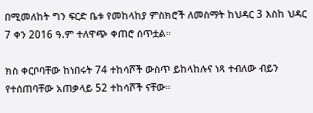በሚመለከት ግን ፍርድ ቤቱ የመከላከያ ምስክሮች ለመስማት ከህዳር 3 እስከ ህዳር 7 ቀን 2016 ዓ.ም ተለዋጭ ቀጠሮ ሰጥቷል።

ክስ ቀርቦባቸው ከነበሩት 74 ተከሳሾች ውስጥ ይከላከሉና ነጻ ተብለው ብይን የተሰጠባቸው አጠቃላይ 52 ተከሳሾች ናቸው።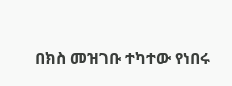በክስ መዝገቡ ተካተው የነበሩ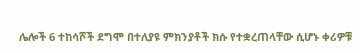ሌሎች 6 ተከሳሾች ደግሞ በተለያዩ ምክንያቶች ክሱ የተቋረጠላቸው ሲሆኑ ቀሪዎቹ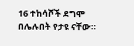16 ተከሳሾች ደግሞ በሌሉበት የታዩ ናቸው።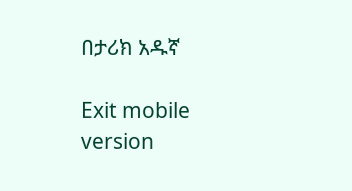በታሪክ አዱኛ

Exit mobile version